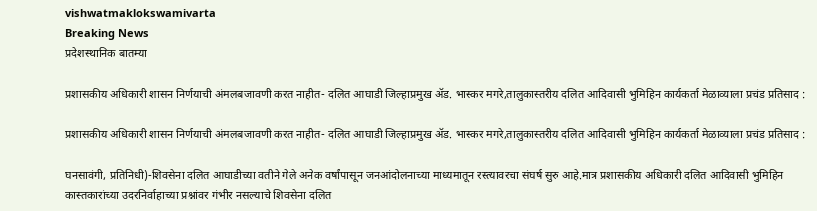vishwatmaklokswamivarta
Breaking News
प्रदेशस्थानिक बातम्या

प्रशासकीय अधिकारी शासन निर्णयाची अंमलबजावणी करत नाहीत- दलित आघाडी जिल्हाप्रमुख अ‍ॅड. भास्कर मगरे,तालुकास्तरीय दलित आदिवासी भुमिहिन कार्यकर्ता मेळाव्याला प्रचंड प्रतिसाद :

प्रशासकीय अधिकारी शासन निर्णयाची अंमलबजावणी करत नाहीत- दलित आघाडी जिल्हाप्रमुख अ‍ॅड. भास्कर मगरे,तालुकास्तरीय दलित आदिवासी भुमिहिन कार्यकर्ता मेळाव्याला प्रचंड प्रतिसाद :

घनसावंगी, प्रतिनिधी)-शिवसेना दलित आघाडीच्या वतीने गेले अनेक वर्षांपासून जनआंदोलनाच्या माध्यमातून रस्त्यावरचा संघर्ष सुरु आहे.मात्र प्रशासकीय अधिकारी दलित आदिवासी भुमिहिन कास्तकारांच्या उदरनिर्वाहाच्या प्रश्नांवर गंभीर नसल्याचे शिवसेना दलित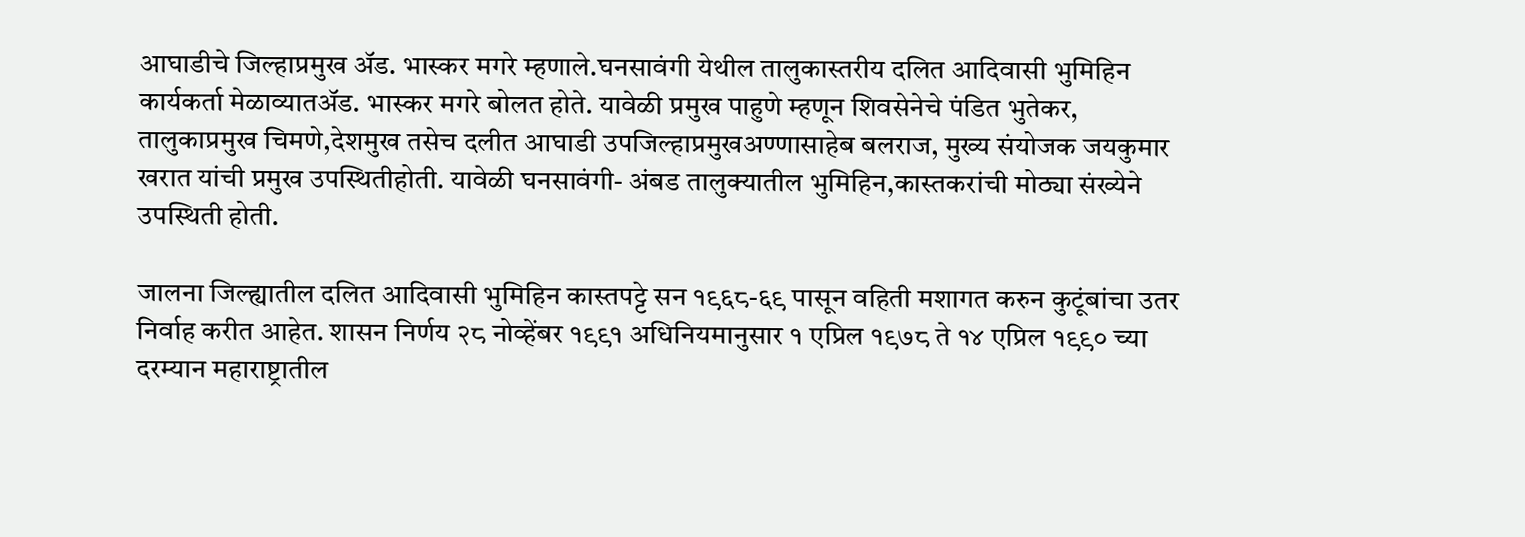आघाडीचे जिल्हाप्रमुख अ‍ॅड. भास्कर मगरे म्हणाले.घनसावंगी येथील तालुकास्तरीय दलित आदिवासी भुमिहिन कार्यकर्ता मेळाव्यातअ‍ॅड. भास्कर मगरे बोलत होते. यावेळी प्रमुख पाहुणे म्हणून शिवसेनेचे पंडित भुतेकर, तालुकाप्रमुख चिमणे,देशमुख तसेच दलीत आघाडी उपजिल्हाप्रमुखअण्णासाहेब बलराज, मुख्य संयोजक जयकुमार खरात यांची प्रमुख उपस्थितीहोती. यावेळी घनसावंगी- अंबड तालुक्यातील भुमिहिन,कास्तकरांची मोठ्या संख्येने उपस्थिती होती.

जालना जिल्ह्यातील दलित आदिवासी भुमिहिन कास्तपट्टे सन १९६८-६९ पासून वहिती मशागत करुन कुटूंबांचा उतर निर्वाह करीत आहेत. शासन निर्णय २८ नोव्हेंबर १९९१ अधिनियमानुसार १ एप्रिल १९७८ ते १४ एप्रिल १९९० च्या दरम्यान महाराष्ट्रातील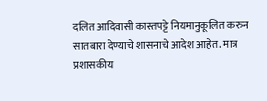दलित आदिवासी कास्तपट्टे नियमानुकूलित करुन सातबारा देण्याचे शासनाचे आदेश आहेत. मात्र प्रशासकीय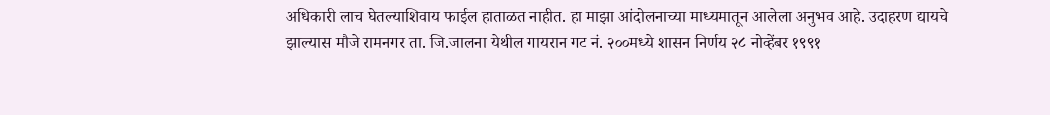अधिकारी लाच घेतल्याशिवाय फाईल हाताळत नाहीत. हा माझा आंदोलनाच्या माध्यमातून आलेला अनुभव आहे. उदाहरण द्यायचे झाल्यास मौजे रामनगर ता. जि.जालना येथील गायरान गट नं. २००मध्ये शासन निर्णय २८ नोव्हेंबर १९९१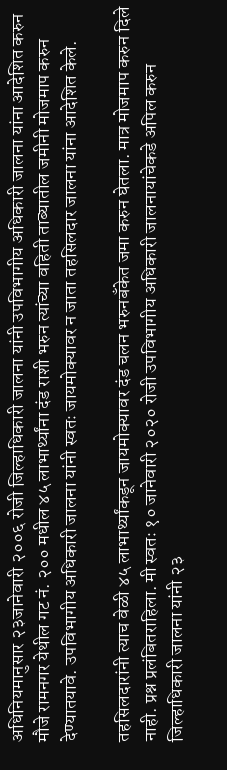अधिनियमानुसार २३जानेवारी २००६ रोजी जिल्हाधिकारी जालना यांनी उपविभागीय अधिकारी जालना यांना आदेशित करुन मौजे रामनगर येथील गट नं. २०० मधील ४५ लाभार्थ्यांना दंड राशी भरुन त्यांच्या वहिती ताब्यातील जमीनी मोजमाप करुन देण्यातयावे. उपविभागीय अधिकारी जालना यांनी स्वतः जायमोक्यावर न जाता तहसिलदार जालना यांना आदेशित केले.

तहसिलदारांनी त्याच वेळी ४५ लाभार्थ्यांकडून जायमोक्यावर दंड चलन भरुनबँकेत जमा करुन घेतला. मात्र मोजमाप करुन दिले नाही. प्रश्न प्रलंबितराहिला. मी स्वतः १० जानेवारी २०२० रोजी उपविभागीय अधिकारी जालनायांचेकडे अपिल करुन जिल्हाधिकारी जालना यांनी २३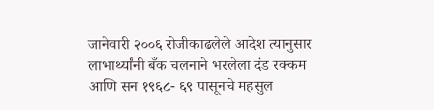जानेवारी २००६ रोजीकाढलेले आदेश त्यानुसार लाभार्थ्यांनी बँक चलनाने भरलेला दंड रक्कम आणि सन १९६८- ६९ पासूनचे महसुल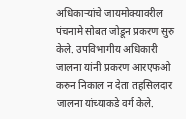अधिकार्‍यांचे जायमोक्यावरील पंचनामे सोबत जोडून प्रकरण सुरु केले. उपविभागीय अधिकारी जालना यांनी प्रकरण आरएफओ करुन निकाल न देता तहसिलदार जालना यांच्याकडे वर्ग केले.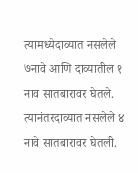त्यामध्येदाव्यात नसलेले ७नावे आणि दाव्यातील १ नाव सातबारावर घेतले. त्यानंतरदाव्यात नसलेले ४ नावे सातबारावर घेतली.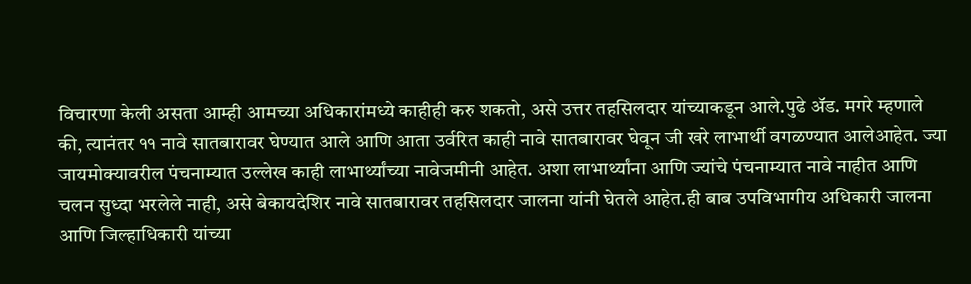विचारणा केली असता आम्ही आमच्या अधिकारांमध्ये काहीही करु शकतो, असे उत्तर तहसिलदार यांच्याकडून आले.पुढे अ‍ॅड. मगरे म्हणाले की, त्यानंतर ११ नावे सातबारावर घेण्यात आले आणि आता उर्वरित काही नावे सातबारावर घेवून जी खरे लाभार्थी वगळण्यात आलेआहेत. ज्या जायमोक्यावरील पंचनाम्यात उल्लेख काही लाभार्थ्यांच्या नावेजमीनी आहेत. अशा लाभार्थ्यांना आणि ज्यांचे पंचनाम्यात नावे नाहीत आणि चलन सुध्दा भरलेले नाही, असे बेकायदेशिर नावे सातबारावर तहसिलदार जालना यांनी घेतले आहेत.ही बाब उपविभागीय अधिकारी जालना आणि जिल्हाधिकारी यांच्या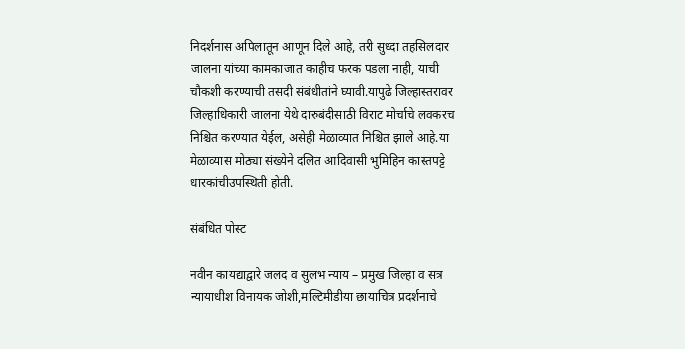निदर्शनास अपिलातून आणून दिले आहे, तरी सुध्दा तहसिलदार जालना यांच्या कामकाजात काहीच फरक पडला नाही, याची चौकशी करण्याची तसदी संबंधीतांने घ्यावी.यापुढे जिल्हास्तरावर जिल्हाधिकारी जालना येथे दारुबंदीसाठी विराट मोर्चाचे लवकरच निश्चित करण्यात येईल, असेही मेळाव्यात निश्चित झाले आहे.या मेळाव्यास मोठ्या संख्येने दलित आदिवासी भुमिहिन कास्तपट्टे धारकांचीउपस्थिती होती.

संबंधित पोस्ट

नवीन कायद्याद्वारे जलद व सुलभ न्याय – प्रमुख जिल्हा व सत्र न्यायाधीश विनायक जोशी,मल्टिमीडीया छायाचित्र प्रदर्शनाचे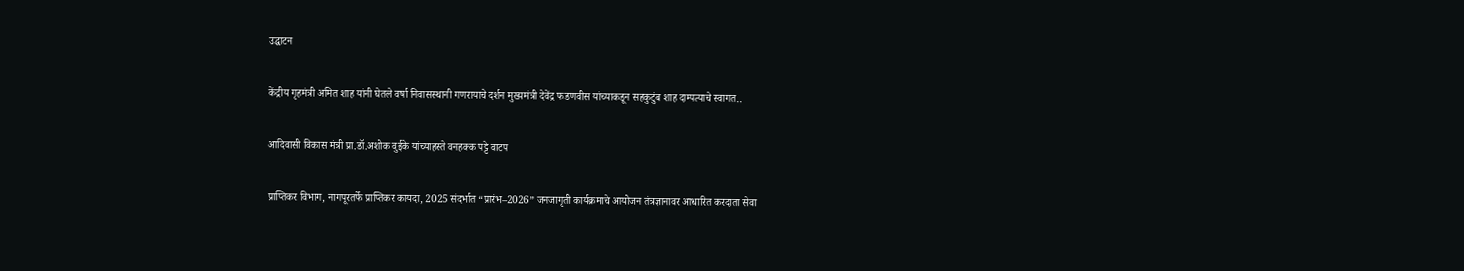उद्घाटन

केंद्रीय गृहमंत्री अमित शाह यांनी घेतले वर्षा निवासस्थानी गणरायाचे दर्शन मुख्यमंत्री देवेंद्र फडणवीस यांच्याकडून सहकुटुंब शाह दाम्पत्याचे स्वागत..

आदिवासी विकास मंत्री प्रा.डॉ.अशोक वुईके यांच्याहस्ते वनहक्क पट्टे वाटप

प्राप्तिकर विभाग, नागपूरतर्फे प्राप्तिकर कायदा, 2025 संदर्भात “प्रारंभ–2026” जनजागृती कार्यक्रमाचे आयोजन तंत्रज्ञानावर आधारित करदाता सेवा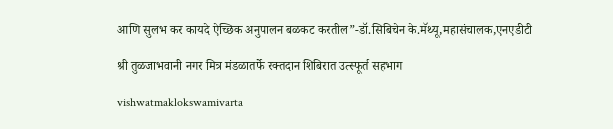आणि सुलभ कर कायदे ऐच्छिक अनुपालन बळकट करतील”-डॉ.सिबिचेन के.मॅथ्यू,महासंचालक,एनएडीटी

श्री तुळजाभवानी नगर मित्र मंडळातर्फे रक्तदान शिबिरात उत्स्फूर्त सहभाग

vishwatmaklokswamivarta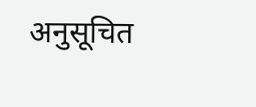अनुसूचित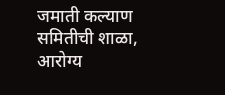जमाती कल्याण समितीची शाळा, आरोग्य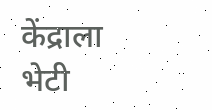केंद्राला भेटी